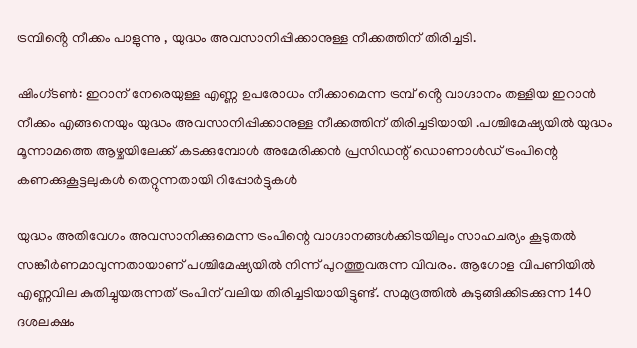ട്രമ്പിൻ്റെ നീക്കം പാളുന്നു , യുദ്ധം അവസാനിപ്പിക്കാനുള്ള നീക്കത്തിന് തിരിച്ചടി.

ഷിംഗ്ടണ്‍: ഇറാന് നേരെയുള്ള എണ്ണ ഉപരോധം നീക്കാമെന്ന ട്രമ്പ് ൻ്റെ വാഗ്ദാനം തള്ളിയ ഇറാൻ നീക്കം എങ്ങനെയും യുദ്ധം അവസാനിപ്പിക്കാനുള്ള നീക്കത്തിന് തിരിച്ചടിയായി .പശ്ചിമേഷ്യയില്‍ യുദ്ധം മൂന്നാമത്തെ ആഴ്ചയിലേക്ക് കടക്കുമ്പോള്‍ അമേരിക്കൻ പ്രസിഡന്റ് ഡൊണാള്‍ഡ് ട്രംപിന്റെ കണക്കുകൂട്ടലുകള്‍ തെറ്റുന്നതായി റിപ്പോർട്ടുകള്‍

യുദ്ധം അതിവേഗം അവസാനിക്കുമെന്ന ട്രംപിന്റെ വാഗ്ദാനങ്ങള്‍ക്കിടയിലും സാഹചര്യം കൂടുതല്‍ സങ്കീർണമാവുന്നതായാണ് പശ്ചിമേഷ്യയില്‍ നിന്ന് പുറത്തുവരുന്ന വിവരം. ആഗോള വിപണിയില്‍ എണ്ണവില കുതിച്ചുയരുന്നത് ട്രംപിന് വലിയ തിരിച്ചടിയായിട്ടുണ്ട്. സമുദ്രത്തില്‍ കുടുങ്ങിക്കിടക്കുന്ന 140 ദശലക്ഷം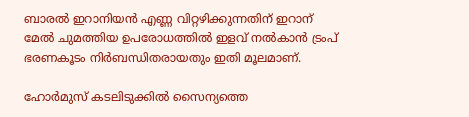ബാരല്‍ ഇറാനിയൻ എണ്ണ വിറ്റഴിക്കുന്നതിന് ഇറാന് മേല്‍ ചുമത്തിയ ഉപരോധത്തില്‍ ഇളവ് നല്‍കാൻ ട്രംപ് ഭരണകൂടം നിർബന്ധിതരായതും ഇതി മൂലമാണ്.

ഹോർമുസ് കടലിടുക്കില്‍ സൈന്യത്തെ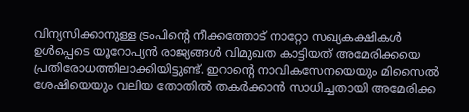വിന്യസിക്കാനുള്ള ട്രംപിന്റെ നീക്കത്തോട് നാറ്റോ സഖ്യകക്ഷികള്‍ ഉള്‍പ്പെടെ യൂറോപ്യൻ രാജ്യങ്ങള്‍ വിമുഖത കാട്ടിയത് അമേരിക്കയെ പ്രതിരോധത്തിലാക്കിയിട്ടുണ്ട്. ഇറാന്റെ നാവികസേനയെയും മിസൈല്‍ ശേഷിയെയും വലിയ തോതില്‍ തകർക്കാൻ സാധിച്ചതായി അമേരിക്ക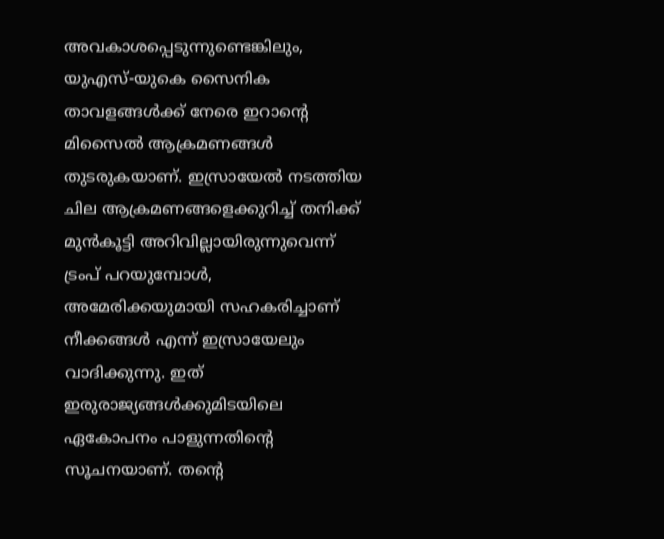അവകാശപ്പെടുന്നുണ്ടെങ്കിലും, യുഎസ്-യുകെ സൈനിക താവളങ്ങള്‍ക്ക് നേരെ ഇറാന്റെ മിസൈല്‍ ആക്രമണങ്ങള്‍ തുടരുകയാണ്. ഇസ്രായേല്‍ നടത്തിയ ചില ആക്രമണങ്ങളെക്കുറിച്ച്‌ തനിക്ക് മുൻകൂട്ടി അറിവില്ലായിരുന്നുവെന്ന് ട്രംപ് പറയുമ്പോള്‍, അമേരിക്കയുമായി സഹകരിച്ചാണ് നീക്കങ്ങള്‍ എന്ന് ഇസ്രായേലും വാദിക്കുന്നു. ഇത് ഇരുരാജ്യങ്ങള്‍ക്കുമിടയിലെ ഏകോപനം പാളുന്നതിൻ്റെ സൂചനയാണ്. തന്റെ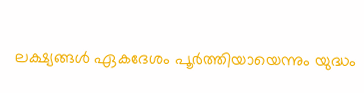ലക്ഷ്യങ്ങള്‍ ഏകദേശം പൂർത്തിയായെന്നും യുദ്ധം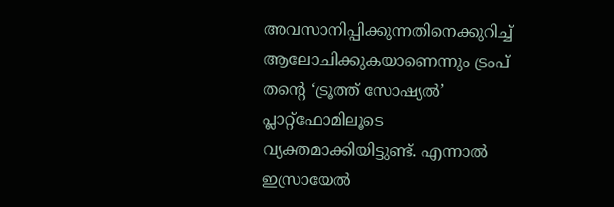അവസാനിപ്പിക്കുന്നതിനെക്കുറിച്ച്‌ ആലോചിക്കുകയാണെന്നും ട്രംപ് തന്റെ ‘ട്രൂത്ത് സോഷ്യല്‍’ പ്ലാറ്റ്‌ഫോമിലൂടെ വ്യക്തമാക്കിയിട്ടുണ്ട്. എന്നാല്‍ ഇസ്രായേല്‍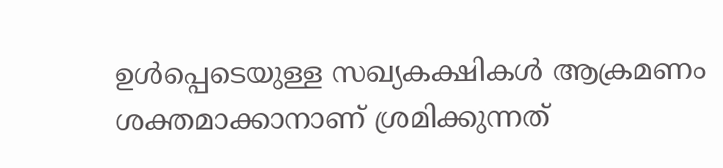ഉള്‍പ്പെടെയുള്ള സഖ്യകക്ഷികള്‍ ആക്രമണം ശക്തമാക്കാനാണ് ശ്രമിക്കുന്നത്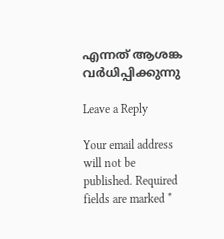എന്നത് ആശങ്ക വർധിപ്പിക്കുന്നു

Leave a Reply

Your email address will not be published. Required fields are marked *